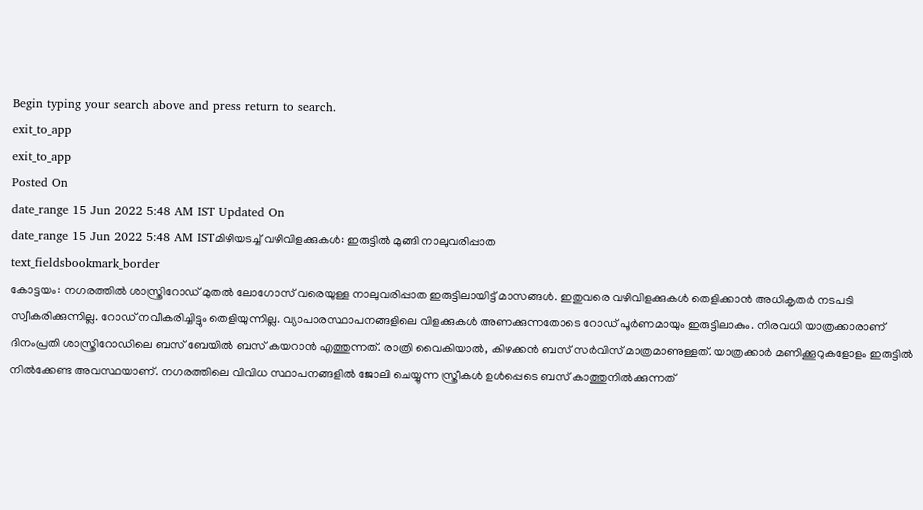Begin typing your search above and press return to search.
exit_to_app
exit_to_app
Posted On
date_range 15 Jun 2022 5:48 AM IST Updated On
date_range 15 Jun 2022 5:48 AM ISTമിഴിയടച്ച് വഴിവിളക്കുകൾ: ഇരുട്ടിൽ മുങ്ങി നാലുവരിപ്പാത
text_fieldsbookmark_border
കോട്ടയം: നഗരത്തിൽ ശാസ്ത്രിറോഡ് മുതൽ ലോഗോസ് വരെയുള്ള നാലുവരിപ്പാത ഇരുട്ടിലായിട്ട് മാസങ്ങൾ. ഇതുവരെ വഴിവിളക്കുകൾ തെളിക്കാൻ അധികൃതർ നടപടി സ്വീകരിക്കുന്നില്ല. റോഡ് നവീകരിച്ചിട്ടും തെളിയുന്നില്ല. വ്യാപാരസ്ഥാപനങ്ങളിലെ വിളക്കുകൾ അണക്കുന്നതോടെ റോഡ് പൂർണമായും ഇരുട്ടിലാകും. നിരവധി യാത്രക്കാരാണ് ദിനംപ്രതി ശാസ്ത്രിറോഡിലെ ബസ് ബേയിൽ ബസ് കയറാൻ എത്തുന്നത്. രാത്രി വൈകിയാൽ, കിഴക്കൻ ബസ് സർവിസ് മാത്രമാണുള്ളത്. യാത്രക്കാർ മണിക്കൂറുകളോളം ഇരുട്ടിൽ നിൽക്കേണ്ട അവസ്ഥയാണ്. നഗരത്തിലെ വിവിധ സ്ഥാപനങ്ങളിൽ ജോലി ചെയ്യുന്ന സ്ത്രീകൾ ഉൾപ്പെടെ ബസ് കാത്തുനിൽക്കുന്നത്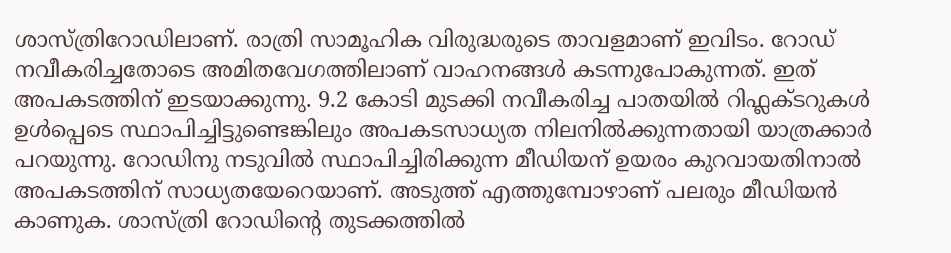ശാസ്ത്രിറോഡിലാണ്. രാത്രി സാമൂഹിക വിരുദ്ധരുടെ താവളമാണ് ഇവിടം. റോഡ് നവീകരിച്ചതോടെ അമിതവേഗത്തിലാണ് വാഹനങ്ങൾ കടന്നുപോകുന്നത്. ഇത് അപകടത്തിന് ഇടയാക്കുന്നു. 9.2 കോടി മുടക്കി നവീകരിച്ച പാതയിൽ റിഫ്ലക്ടറുകൾ ഉൾപ്പെടെ സ്ഥാപിച്ചിട്ടുണ്ടെങ്കിലും അപകടസാധ്യത നിലനിൽക്കുന്നതായി യാത്രക്കാർ പറയുന്നു. റോഡിനു നടുവിൽ സ്ഥാപിച്ചിരിക്കുന്ന മീഡിയന് ഉയരം കുറവായതിനാൽ അപകടത്തിന് സാധ്യതയേറെയാണ്. അടുത്ത് എത്തുമ്പോഴാണ് പലരും മീഡിയൻ കാണുക. ശാസ്ത്രി റോഡിന്റെ തുടക്കത്തിൽ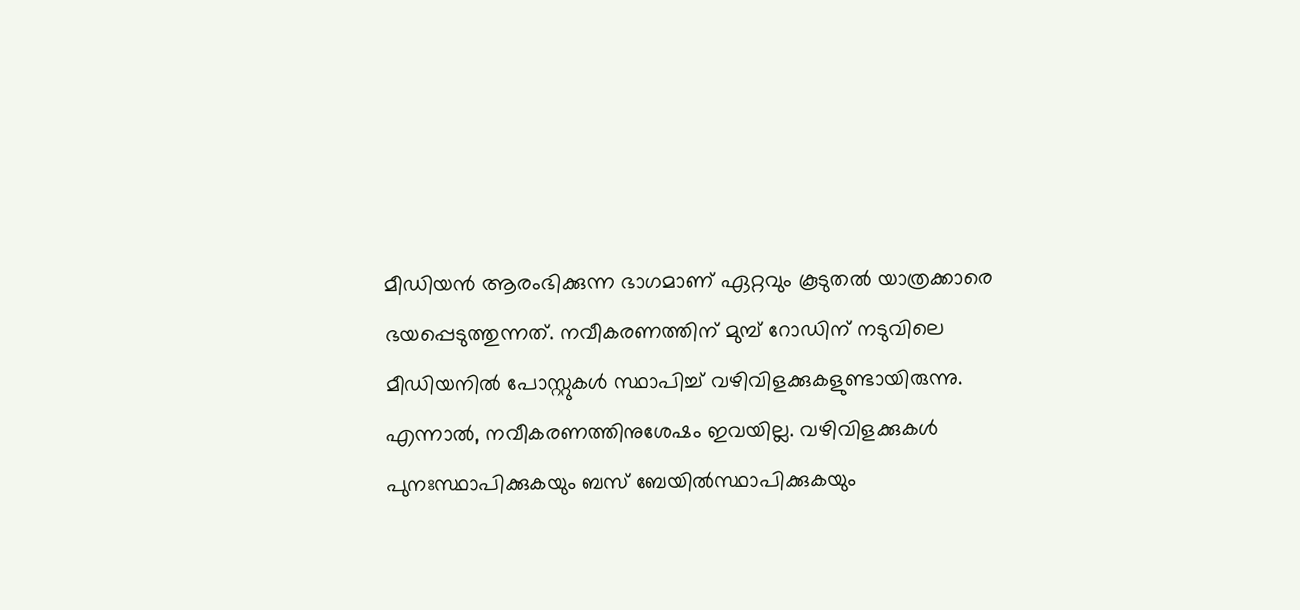മീഡിയൻ ആരംഭിക്കുന്ന ഭാഗമാണ് ഏറ്റവും കൂടുതൽ യാത്രക്കാരെ ഭയപ്പെടുത്തുന്നത്. നവീകരണത്തിന് മുമ്പ് റോഡിന് നടുവിലെ മീഡിയനിൽ പോസ്റ്റുകൾ സ്ഥാപിച്ച് വഴിവിളക്കുകളുണ്ടായിരുന്നു. എന്നാൽ, നവീകരണത്തിനുശേഷം ഇവയില്ല. വഴിവിളക്കുകൾ പുനഃസ്ഥാപിക്കുകയും ബസ് ബേയിൽസ്ഥാപിക്കുകയും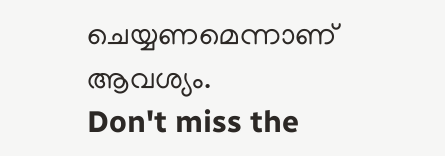ചെയ്യണമെന്നാണ് ആവശ്യം.
Don't miss the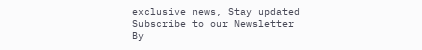exclusive news, Stay updated
Subscribe to our Newsletter
By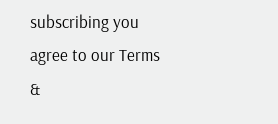subscribing you agree to our Terms &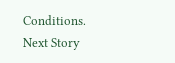Conditions.
Next Story